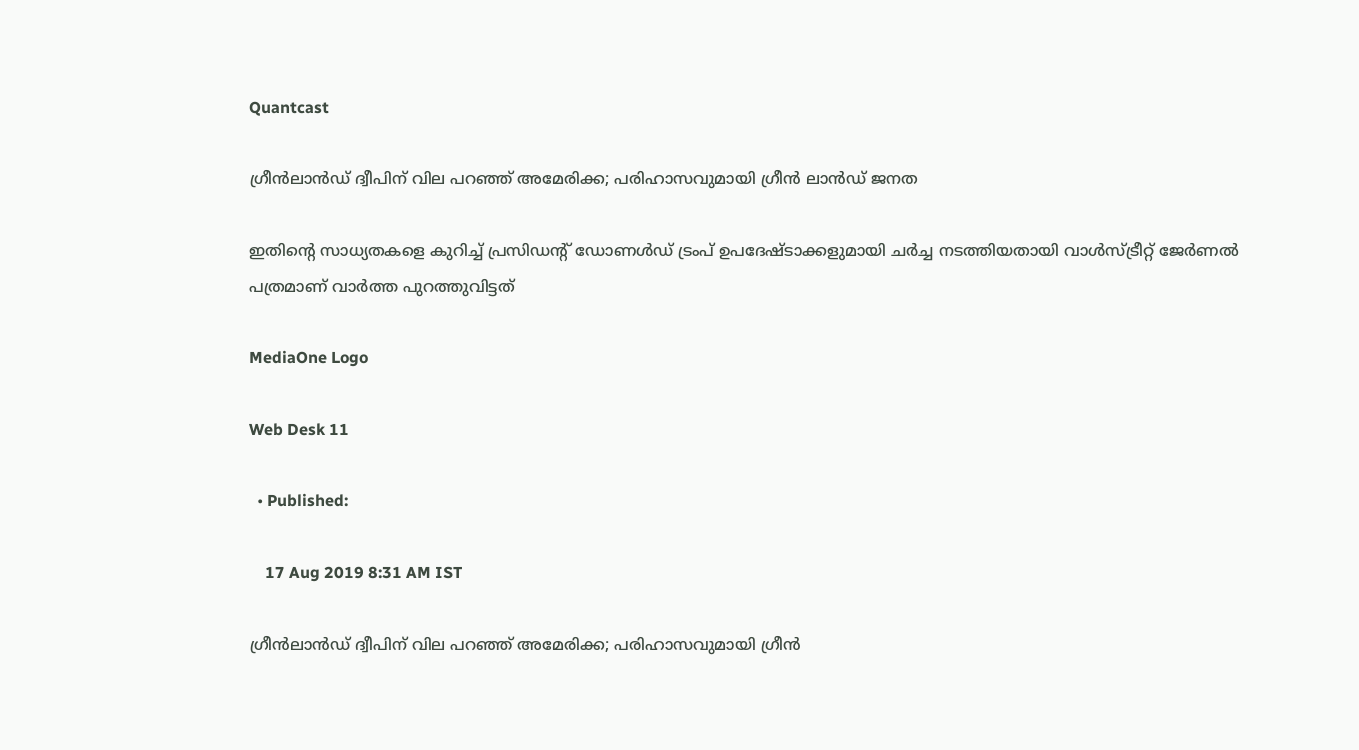Quantcast

ഗ്രീന്‍ലാന്‍ഡ് ദ്വീപിന് വില പറഞ്ഞ് അമേരിക്ക; പരിഹാസവുമായി ഗ്രീന്‍ ലാന്‍ഡ് ജനത

ഇതിന്‍റെ സാധ്യതകളെ കുറിച്ച് പ്രസിഡന്‍റ് ഡോണള്‍ഡ് ട്രംപ് ഉപദേഷ്ടാക്കളുമായി ചര്‍ച്ച നടത്തിയതായി വാള്‍സ്ട്രീറ്റ് ജേര്‍ണല്‍ പത്രമാണ് വാര്‍ത്ത പുറത്തുവിട്ടത്

MediaOne Logo

Web Desk 11

  • Published:

    17 Aug 2019 8:31 AM IST

ഗ്രീന്‍ലാന്‍ഡ് ദ്വീപിന് വില പറഞ്ഞ് അമേരിക്ക; പരിഹാസവുമായി ഗ്രീന്‍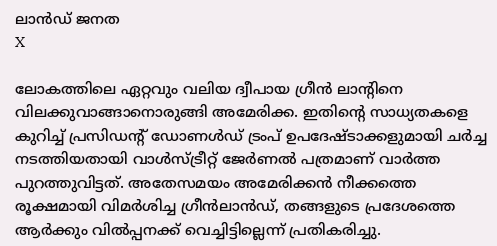ലാന്‍ഡ് ജനത
X

ലോകത്തിലെ ഏറ്റവും വലിയ ദ്വീപായ ഗ്രീന്‍ ലാന്‍റിനെ വിലക്കുവാങ്ങാനൊരുങ്ങി അമേരിക്ക. ഇതിന്‍റെ സാധ്യതകളെ കുറിച്ച് പ്രസിഡന്‍റ് ഡോണള്‍ഡ് ട്രംപ് ഉപദേഷ്ടാക്കളുമായി ചര്‍ച്ച നടത്തിയതായി വാള്‍സ്ട്രീറ്റ് ജേര്‍ണല്‍ പത്രമാണ് വാര്‍ത്ത പുറത്തുവിട്ടത്. അതേസമയം അമേരിക്കന്‍ നീക്കത്തെ രൂക്ഷമായി വിമര്‍ശിച്ച ഗ്രീന്‍ലാന്‍ഡ്, തങ്ങളുടെ പ്രദേശത്തെ ആര്‍ക്കും വില്‍പ്പനക്ക് വെച്ചിട്ടില്ലെന്ന് പ്രതികരിച്ചു.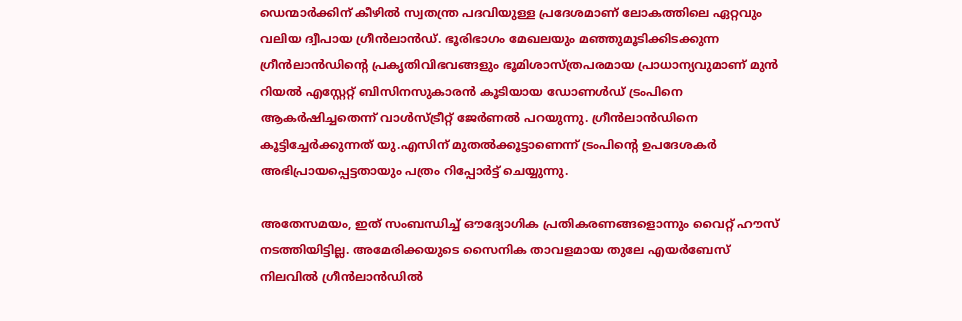ഡെന്മാര്‍ക്കിന് കീഴില്‍ സ്വതന്ത്ര പദവിയുള്ള പ്രദേശമാണ് ലോകത്തിലെ ഏറ്റവും വലിയ ദ്വീപായ ഗ്രീന്‍ലാന്‍ഡ്. ഭൂരിഭാഗം മേഖലയും മഞ്ഞുമൂടിക്കിടക്കുന്ന ഗ്രീൻലാൻഡിന്‍റെ പ്രകൃതിവിഭവങ്ങളും ഭൂമിശാസ്ത്രപരമായ പ്രാധാന്യവുമാണ് മുൻ റിയൽ എസ്റ്റേറ്റ് ബിസിനസുകാരൻ കൂടിയായ ഡോണൾഡ് ട്രംപിനെ ആകർഷിച്ചതെന്ന് വാൾസ്ട്രീറ്റ് ജേർണല്‍ പറയുന്നു. ഗ്രീൻലാൻഡിനെ കൂട്ടിച്ചേർക്കുന്നത് യു.എസിന് മുതൽക്കൂട്ടാണെന്ന് ട്രംപിന്‍റെ ഉപദേശകർ അഭിപ്രായപ്പെട്ടതായും പത്രം റിപ്പോര്‍ട്ട് ചെയ്യുന്നു.

അതേസമയം, ഇത് സംബന്ധിച്ച് ഔദ്യോഗിക പ്രതികരണങ്ങളൊന്നും വൈറ്റ് ഹൗസ് നടത്തിയിട്ടില്ല. അമേരിക്കയുടെ സൈനിക താവളമായ തുലേ എയർബേസ് നിലവിൽ ഗ്രീൻലാൻഡിൽ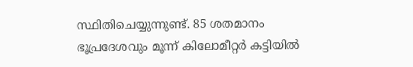സ്ഥിതിചെയ്യുന്നുണ്ട്. 85 ശതമാനം ഭൂപ്രദേശവും മൂന്ന് കിലോമീറ്റർ കട്ടിയിൽ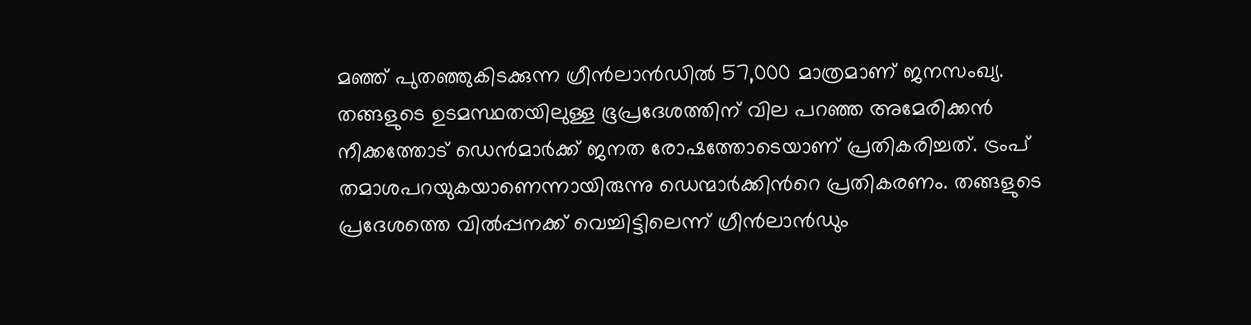മഞ്ഞ് പുതഞ്ഞുകിടക്കുന്ന ഗ്രീൻലാൻഡിൽ 57,000 മാത്രമാണ് ജനസംഖ്യ. തങ്ങളുടെ ഉടമസ്ഥതയിലുള്ള ഭൂപ്രദേശത്തിന് വില പറഞ്ഞ അമേരിക്കന്‍ നീക്കത്തോട് ഡെന്‍മാര്‍ക്ക് ജനത രോഷത്തോടെയാണ് പ്രതികരിച്ചത്. ട്രംപ് തമാശപറയുകയാണെന്നായിരുന്നു ഡെന്മാര്‍ക്കിന്‍റെ പ്രതികരണം. തങ്ങളുടെ പ്രദേശത്തെ വില്‍പ്പനക്ക് വെച്ചിട്ടിലെന്ന് ഗ്രീന്‍ലാന്‍ഡും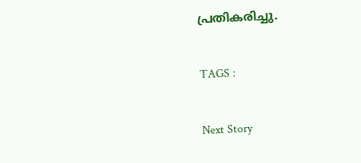പ്രതികരിച്ചു.

TAGS :

Next Story